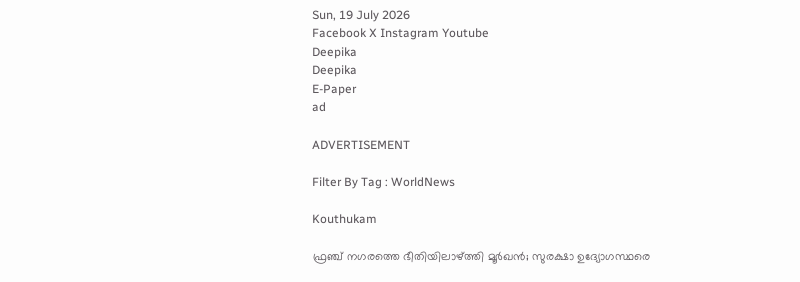Sun, 19 July 2026
Facebook X Instagram Youtube
Deepika
Deepika
E-Paper
ad

ADVERTISEMENT

Filter By Tag : WorldNews

Kouthukam

ഫ്രഞ്ച് നഗരത്തെ ഭീതിയിലാഴ്ത്തി മൂർഖൻ; സുരക്ഷാ ഉദ്യോഗസ്ഥരെ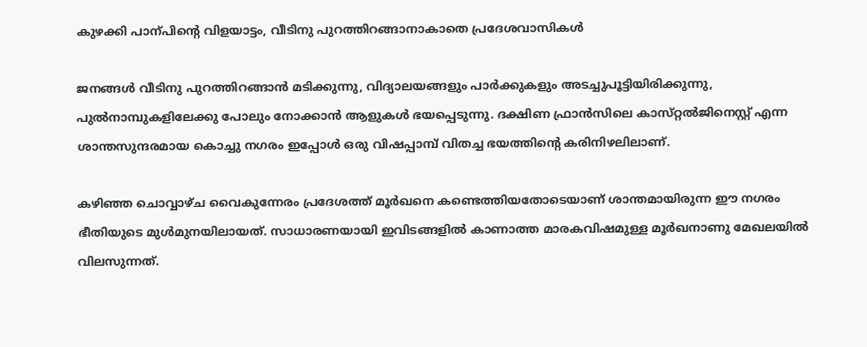കുഴക്കി പാന്പിന്‍റെ വിളയാട്ടം, വീടിനു പുറത്തിറങ്ങാനാകാതെ പ്രദേശവാസികൾ

ജനങ്ങൾ വീടിനു പുറത്തിറങ്ങാൻ മടിക്കുന്നു, വിദ്യാലയങ്ങളും പാർക്കുകളും അടച്ചുപൂട്ടിയിരിക്കുന്നു, പുൽനാമ്പുകളിലേക്കു പോലും നോക്കാൻ ആളുകൾ ഭയപ്പെടുന്നു. ദക്ഷിണ ഫ്രാൻസിലെ കാസ്‌റ്റൽജിനെസ്റ്റ് എന്ന ശാന്തസുന്ദരമായ കൊച്ചു നഗരം ഇപ്പോൾ ഒരു വിഷപ്പാമ്പ് വിതച്ച ഭയത്തിന്‍റെ കരിനിഴലിലാണ്.

കഴിഞ്ഞ ചൊവ്വാഴ്ച വൈകുന്നേരം പ്രദേശത്ത് മൂർഖനെ കണ്ടെത്തിയതോടെയാണ് ശാന്തമായിരുന്ന ഈ നഗരം ഭീതിയുടെ മുൾമുനയിലായത്. സാധാരണയായി ഇവിടങ്ങളിൽ കാണാത്ത മാരകവിഷമുള്ള മൂർഖനാണു മേഖലയിൽ വിലസുന്നത്.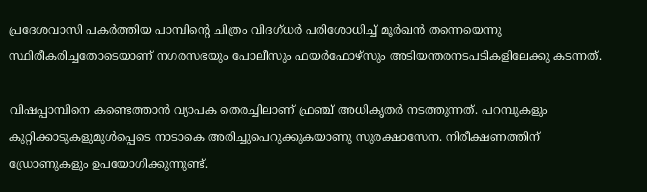പ്രദേശവാസി പകർത്തിയ പാമ്പിന്‍റെ ചിത്രം വിദഗ്ധർ പരിശോധിച്ച് മൂർഖൻ തന്നെയെന്നു സ്ഥിരീകരിച്ചതോടെയാണ് നഗരസഭയും പോലീസും ഫയർഫോഴ്സും അടിയന്തരനടപടികളിലേക്കു കടന്നത്.

വിഷപ്പാമ്പിനെ കണ്ടെത്താൻ വ്യാപക തെരച്ചിലാണ് ഫ്രഞ്ച് അധികൃതർ നടത്തുന്നത്. പറമ്പുകളും കുറ്റിക്കാടുകളുമുൾപ്പെടെ നാടാകെ അരിച്ചുപെറുക്കുകയാണു സുരക്ഷാസേന. നിരീക്ഷണത്തിന് ഡ്രോണുകളും ഉപയോഗിക്കുന്നുണ്ട്.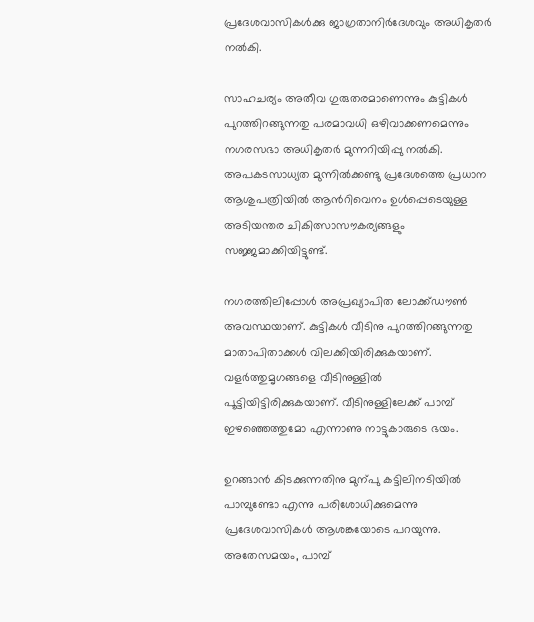പ്രദേശവാസികൾക്കു ജാഗ്രതാനിർദേശവും അധികൃതർ നൽകി.

സാഹചര്യം അതീവ ഗുരുതരമാണെന്നും കുട്ടികൾ പുറത്തിറങ്ങുന്നതു പരമാവധി ഒഴിവാക്കണമെന്നും നഗരസഭാ അധികൃതർ മുന്നറിയിപ്പു നൽകി. അപകടസാധ്യത മുന്നിൽക്കണ്ടു പ്രദേശത്തെ പ്രധാന ആശുപത്രിയിൽ ആന്‍റിവെനം ഉൾപ്പെടെയുള്ള അടിയന്തര ചികിത്സാസൗകര്യങ്ങളും സജ്ജമാക്കിയിട്ടുണ്ട്.

നഗരത്തിലിപ്പോൾ അപ്രഖ്യാപിത ലോക്ക്ഡൗൺ അവസ്ഥയാണ്. കുട്ടികൾ വീടിനു പുറത്തിറങ്ങുന്നതു മാതാപിതാക്കൾ വിലക്കിയിരിക്കുകയാണ്. വളർത്തുമൃഗങ്ങളെ വീടിനുള്ളിൽ പൂട്ടിയിട്ടിരിക്കുകയാണ്. വീടിനുള്ളിലേക്ക് പാമ്പ് ഇഴഞ്ഞെത്തുമോ എന്നാണു നാട്ടുകാരുടെ ഭയം.

ഉറങ്ങാൻ കിടക്കുന്നതിനു മുന്പു കട്ടിലിനടിയിൽ പാമ്പുണ്ടോ എന്നു പരിശോധിക്കുമെന്നു പ്രദേശവാസികൾ ആശങ്കയോടെ പറയുന്നു. അതേസമയം, പാമ്പ്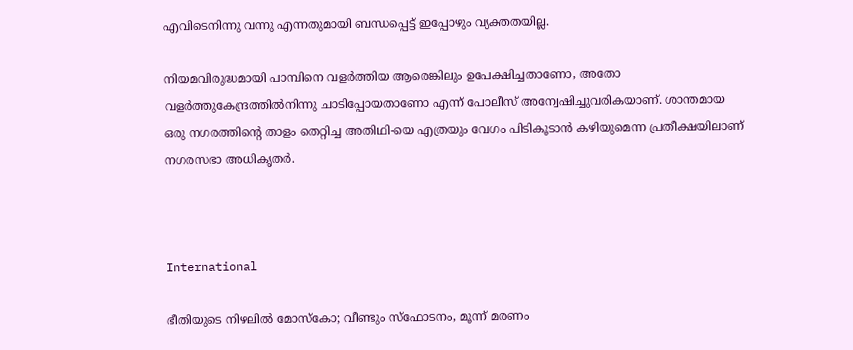എവിടെനിന്നു വന്നു എന്നതുമായി ബന്ധപ്പെട്ട് ഇപ്പോഴും വ്യക്തതയില്ല.

നിയമവിരുദ്ധമായി പാമ്പിനെ വളർത്തിയ ആരെങ്കിലും ഉപേക്ഷിച്ചതാണോ, അതോ വളർത്തുകേന്ദ്രത്തിൽനിന്നു ചാടിപ്പോയതാണോ എന്ന് പോലീസ് അന്വേഷിച്ചുവരികയാണ്. ശാന്തമായ ഒരു നഗരത്തിന്‍റെ താളം തെറ്റിച്ച അതിഥി-യെ എത്രയും വേഗം പിടികൂടാൻ കഴിയുമെന്ന പ്രതീക്ഷയിലാണ് നഗരസഭാ അധികൃതർ.



International

ഭീതിയുടെ നിഴലിൽ മോസ്കോ; വീണ്ടും സ്ഫോടനം, മൂന്ന് മരണം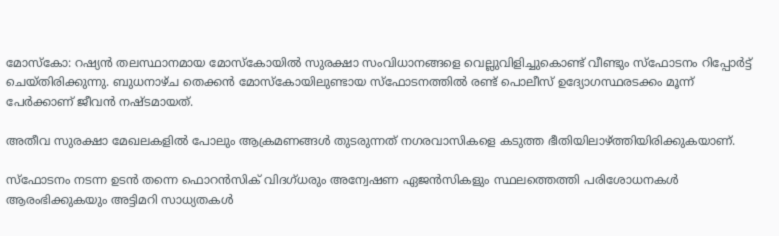മോസ്കോ: റഷ്യൻ തലസ്ഥാനമായ മോസ്കോയിൽ സുരക്ഷാ സംവിധാനങ്ങളെ വെല്ലുവിളിച്ചുകൊണ്ട് വീണ്ടും സ്ഫോടനം റിപ്പോർട്ട് ചെയ്തിരിക്കുന്നു. ബുധനാഴ്ച തെക്കൻ മോസ്കോയിലുണ്ടായ സ്ഫോടനത്തിൽ രണ്ട് പൊലീസ് ഉദ്യോഗസ്ഥരടക്കം മൂന്ന് പേർക്കാണ് ജീവൻ നഷ്ടമായത്.

അതീവ സുരക്ഷാ മേഖലകളിൽ പോലും ആക്രമണങ്ങൾ തുടരുന്നത് നഗരവാസികളെ കടുത്ത ഭീതിയിലാഴ്ത്തിയിരിക്കുകയാണ്.

സ്ഫോടനം നടന്ന ഉടൻ തന്നെ ഫൊറൻസിക് വിദഗ്ധരും അന്വേഷണ ഏജൻസികളും സ്ഥലത്തെത്തി പരിശോധനകൾ ആരംഭിക്കുകയും അട്ടിമറി സാധ്യതകൾ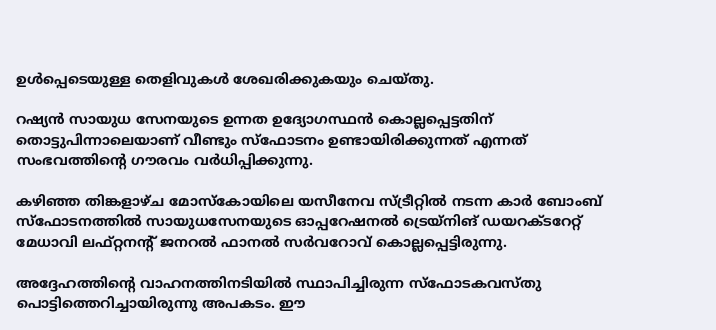ഉൾപ്പെടെയുള്ള തെളിവുകൾ ശേഖരിക്കുകയും ചെയ്തു.

റഷ്യൻ സായുധ സേനയുടെ ഉന്നത ഉദ്യോഗസ്ഥൻ കൊല്ലപ്പെട്ടതിന് തൊട്ടുപിന്നാലെയാണ് വീണ്ടും സ്ഫോടനം ഉണ്ടായിരിക്കുന്നത് എന്നത് സംഭവത്തിന്‍റെ ഗൗരവം വർധിപ്പിക്കുന്നു.

കഴിഞ്ഞ തിങ്കളാഴ്ച മോസ്കോയിലെ യസീനേവ സ്ട്രീറ്റിൽ നടന്ന കാർ ബോംബ് സ്ഫോടനത്തിൽ സായുധസേനയുടെ ഓപ്പറേഷനൽ ട്രെയ്നിങ് ഡയറക്ടറേറ്റ് മേധാവി ലഫ്റ്റനന്‍റ് ജനറൽ ഫാനൽ സർവറോവ് കൊല്ലപ്പെട്ടിരുന്നു.

അദ്ദേഹത്തിന്‍റെ വാഹനത്തിനടിയിൽ സ്ഥാപിച്ചിരുന്ന സ്ഫോടകവസ്തു പൊട്ടിത്തെറിച്ചായിരുന്നു അപകടം. ഈ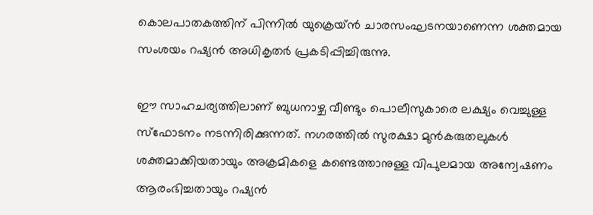കൊലപാതകത്തിന് പിന്നിൽ യുക്രെയ്ൻ ചാരസംഘടനയാണെന്ന ശക്തമായ സംശയം റഷ്യൻ അധികൃതർ പ്രകടിപ്പിച്ചിരുന്നു.

ഈ സാഹചര്യത്തിലാണ് ബുധനാഴ്ച വീണ്ടും പൊലീസുകാരെ ലക്ഷ്യം വെച്ചുള്ള സ്ഫോടനം നടന്നിരിക്കുന്നത്. നഗരത്തിൽ സുരക്ഷാ മുൻകരുതലുകൾ ശക്തമാക്കിയതായും അക്രമികളെ കണ്ടെത്താനുള്ള വിപുലമായ അന്വേഷണം ആരംഭിച്ചതായും റഷ്യൻ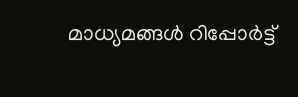മാധ്യമങ്ങൾ റിപ്പോർട്ട്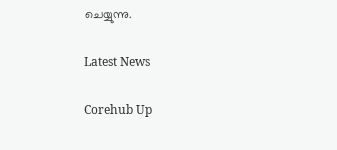ചെയ്യുന്നു.

Latest News

Corehub Up